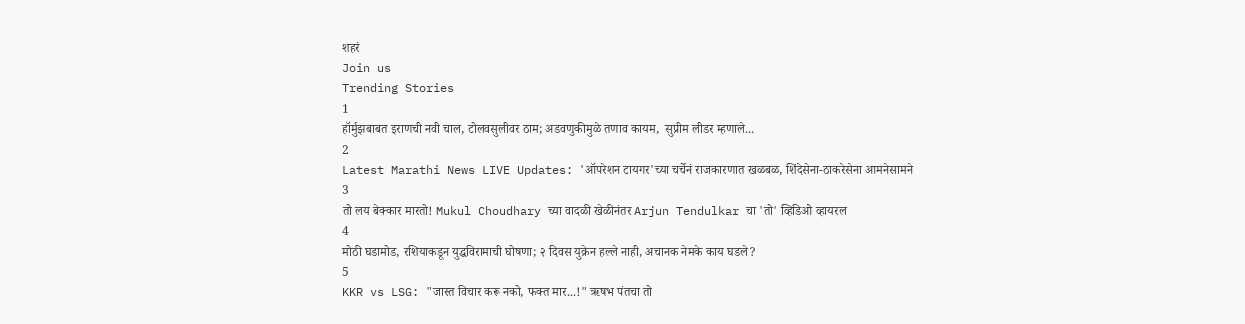शहरं
Join us
Trending Stories
1
हॉर्मुझबाबत इराणची नवी चाल, टोलवसुलीवर ठाम; अडवणुकीमुळे तणाव कायम,  सुप्रीम लीडर म्हणाले...
2
Latest Marathi News LIVE Updates: 'ऑपरेशन टायगर'च्या चर्चेनं राजकारणात खळबळ, शिंदेसेना-ठाकरेसेना आमनेसामने
3
तो लय बेक्कार मारतो! Mukul Choudhary च्या वादळी खेळीनंतर Arjun Tendulkar चा 'तो' व्हिडिओ व्हायरल
4
मोठी घडामोड, रशियाकडून युद्धविरामाची घोषणा; २ दिवस युक्रेन हल्ले नाही, अचानक नेमके काय घडले?
5
KKR vs LSG: "जास्त विचार करू नको, फक्त मार...!" ऋषभ पंतचा तो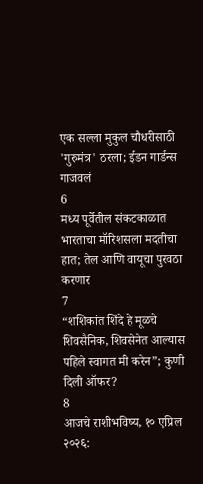एक सल्ला मुकुल चौधरीसाठी 'गुरुमंत्र' ठरला; ईडन गार्डन्स गाजवलं
6
मध्य पूर्वेतील संकटकाळात भारताचा मॉरिशसला मदतीचा हात; तेल आणि वायूचा पुरवठा करणार
7
“शशिकांत शिंदे हे मूळचे शिवसैनिक, शिवसेनेत आल्यास पहिले स्वागत मी करेन”; कुणी दिली ऑफर?
8
आजचे राशीभविष्य, १० एप्रिल २०२६: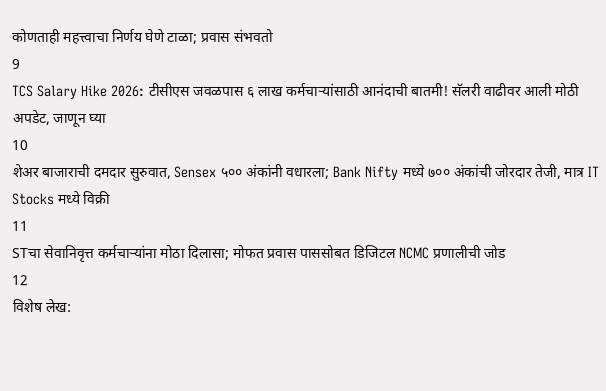कोणताही महत्त्वाचा निर्णय घेणे टाळा; प्रवास संभवतो
9
TCS Salary Hike 2026: टीसीएस जवळपास ६ लाख कर्मचाऱ्यांसाठी आनंदाची बातमी! सॅलरी वाढीवर आली मोठी अपडेट, जाणून घ्या
10
शेअर बाजाराची दमदार सुरुवात, Sensex ५०० अंकांनी वधारला; Bank Nifty मध्ये ७०० अंकांची जोरदार तेजी, मात्र IT Stocks मध्ये विक्री
11
STचा सेवानिवृत्त कर्मचाऱ्यांना मोठा दिलासा; मोफत प्रवास पाससोबत डिजिटल NCMC प्रणालीची जोड
12
विशेष लेख: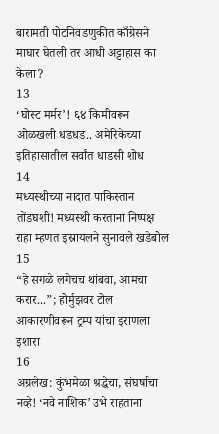बारामती पोटनिवडणुकीत काँग्रेसने माघार घेतली तर आधी अट्टाहास का केला?
13
‘घोस्ट मर्मर’! ६४ किमीवरून ओळखली धडधड.. अमेरिकेच्या इतिहासातील सर्वांत धाडसी शोध
14
मध्यस्थीच्या नादात पाकिस्तान तोंडघशी! मध्यस्थी करताना निष्पक्ष राहा म्हणत इस्रायलने सुनावले खडेबोल
15
“हे सगळे लगेचच थांबवा, आमचा करार...”; होर्मुझवर टोल आकारणीवरून ट्रम्प यांचा इराणला इशारा
16
अग्रलेख: कुंभमेळा श्रद्धेचा, संघर्षाचा नव्हे! ‘नवे नाशिक’ उभे राहताना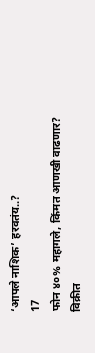‘आपले नाशिक’ हरवतंय..?
17
फोन ४०% महागले, किंमत आणखी वाढणार? विक्रीत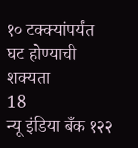१० टक्क्यांपर्यंत घट होण्याची शक्यता
18
न्यू इंडिया बँक १२२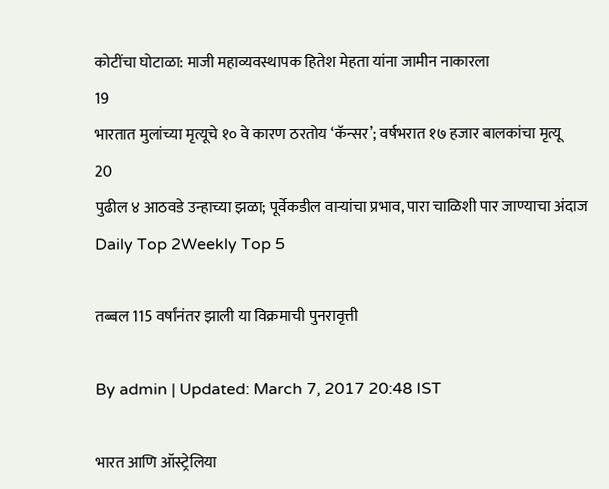कोटींचा घोटाळा: माजी महाव्यवस्थापक हितेश मेहता यांना जामीन नाकारला
19
भारतात मुलांच्या मृत्यूचे १० वे कारण ठरतोय ‘कॅन्सर’; वर्षभरात १७ हजार बालकांचा मृत्यू
20
पुढील ४ आठवडे उन्हाच्या झळा; पूर्वेकडील वाऱ्यांचा प्रभाव, पारा चाळिशी पार जाण्याचा अंदाज
Daily Top 2Weekly Top 5

तब्बल 115 वर्षांनंतर झाली या विक्रमाची पुनरावृत्ती

By admin | Updated: March 7, 2017 20:48 IST

भारत आणि ऑस्ट्रेलिया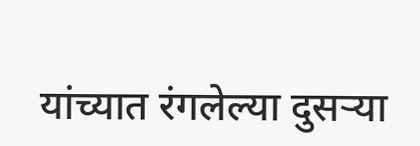यांच्यात रंगलेल्या दुसऱ्या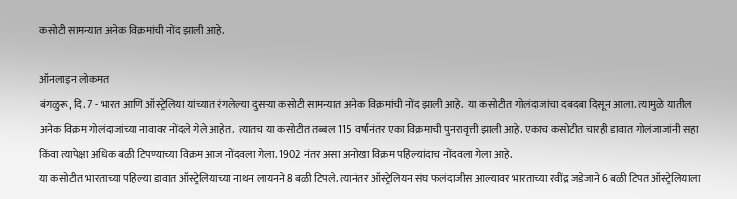कसोटी सामन्यात अनेक विक्रमांची नोंद झाली आहे.

ऑनलाइन लोकमत
बंगळुरू, दि. 7 - भारत आणि ऑस्ट्रेलिया यांच्यात रंगलेल्या दुसऱ्या कसोटी सामन्यात अनेक विक्रमांची नोंद झाली आहे.  या कसोटीत गोलंदाजांचा दबदबा दिसून आला. त्यामुळे यातील अनेक विक्रम गोलंदाजांच्या नावावर नोंदले गेले आहेत.  त्यातच या कसोटीत तब्बल 115 वर्षांनंतर एका विक्रमाची पुनरावृत्ती झाली आहे. एकाच कसोटीत चारही डावात गोलंजाजांनी सहा किंवा त्यापेक्षा अधिक बळी टिपण्याच्या विक्रम आज नोंदवला गेला. 1902 नंतर असा अनोखा विक्रम पहिल्यांदाच नोंदवला गेला आहे.
या कसोटीत भारताच्या पहिल्या डावात ऑस्ट्रेलियाच्या नाथन लायनने 8 बळी टिपले. त्यानंतर ऑस्ट्रेलियन संघ फलंदाजीस आल्यावर भारताच्या रवींद्र जडेजाने 6 बळी टिपत ऑस्ट्रेलियाला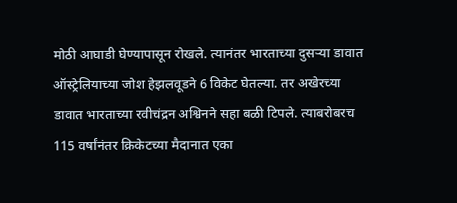मोठी आघाडी घेण्यापासून रोखले. त्यानंतर भारताच्या दुसऱ्या डावात ऑस्ट्रेलियाच्या जोश हेझलवूडने 6 विकेट घेतल्या. तर अखेरच्या डावात भारताच्या रवीचंद्रन अश्विनने सहा बळी टिपले. त्याबरोबरच 115 वर्षांनंतर क्रिकेटच्या मैदानात एका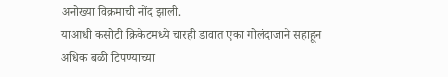अनोख्या विक्रमाची नोंद झाली.
याआधी कसोटी क्रिकेटमध्ये चारही डावात एका गोलंदाजाने सहाहून अधिक बळी टिपण्याच्या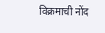विक्रमाची नोंद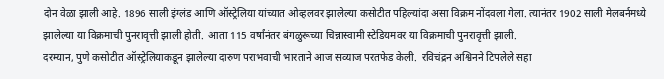दोन वेळा झाली आहे. 1896 साली इंग्लंड आणि ऑस्ट्रेलिया यांच्यात ओव्हलवर झालेल्या कसोटीत पहिल्यांदा असा विक्रम नोंदवला गेला. त्यानंतर 1902 साली मेलबर्नमध्ये झालेल्या या विक्रमाची पुनरावृत्ती झाली होती.  आता 115 वर्षांनंतर बंगळुरूच्या चिन्नास्वामी स्टेडियमवर या विक्रमाची पुनरावृत्ती झाली.
दरम्यान, पुणे कसोटीत ऑस्ट्रेलियाकडून झालेल्या दारुण पराभवाची भारताने आज सव्याज परतफेड केली.  रविचंद्रन अश्विनने टिपलेले सहा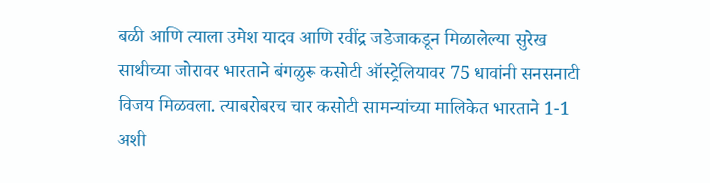बळी आणि त्याला उमेश यादव आणि रवींद्र जडेजाकडून मिळालेल्या सुरेख साथीच्या जोरावर भारताने बंगळुरू कसोटी ऑस्ट्रेलियावर 75 धावांनी सनसनाटी विजय मिळवला. त्याबरोबरच चार कसोटी सामन्यांच्या मालिकेत भारताने 1-1 अशी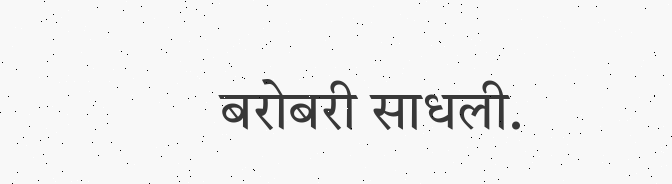बरोबरी साधली.